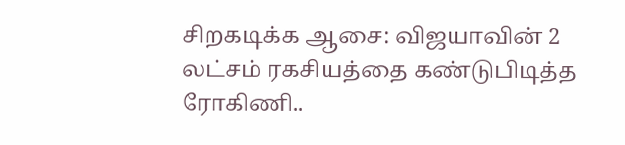சிறகடிக்க ஆசை: விஜயாவின் 2 லட்சம் ரகசியத்தை கண்டுபிடித்த ரோகிணி..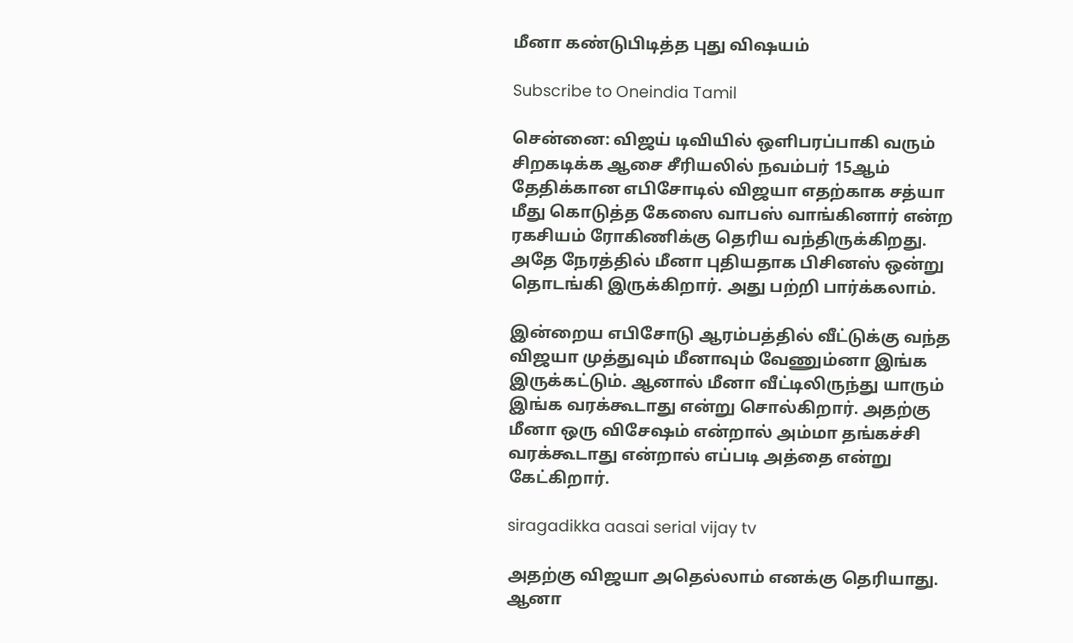மீனா கண்டுபிடித்த புது விஷயம்

Subscribe to Oneindia Tamil

சென்னை: விஜய் டிவியில் ஒளிபரப்பாகி வரும் சிறகடிக்க ஆசை சீரியலில் நவம்பர் 15ஆம் தேதிக்கான எபிசோடில் விஜயா எதற்காக சத்யா மீது கொடுத்த கேஸை வாபஸ் வாங்கினார் என்ற ரகசியம் ரோகிணிக்கு தெரிய வந்திருக்கிறது. அதே நேரத்தில் மீனா புதியதாக பிசினஸ் ஒன்று தொடங்கி இருக்கிறார். அது பற்றி பார்க்கலாம்.

இன்றைய எபிசோடு ஆரம்பத்தில் வீட்டுக்கு வந்த விஜயா முத்துவும் மீனாவும் வேணும்னா இங்க இருக்கட்டும். ஆனால் மீனா வீட்டிலிருந்து யாரும் இங்க வரக்கூடாது என்று சொல்கிறார். அதற்கு மீனா ஒரு விசேஷம் என்றால் அம்மா தங்கச்சி வரக்கூடாது என்றால் எப்படி அத்தை என்று கேட்கிறார்.

siragadikka aasai serial vijay tv

அதற்கு விஜயா அதெல்லாம் எனக்கு தெரியாது. ஆனா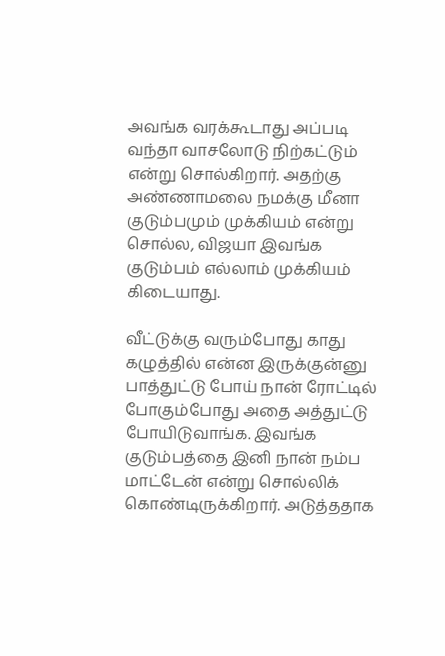அவங்க வரக்கூடாது அப்படி வந்தா வாசலோடு நிற்கட்டும் என்று சொல்கிறார். அதற்கு அண்ணாமலை நமக்கு மீனா குடும்பமும் முக்கியம் என்று சொல்ல, விஜயா இவங்க குடும்பம் எல்லாம் முக்கியம் கிடையாது.

வீட்டுக்கு வரும்போது காது கழுத்தில் என்ன இருக்குன்னு பாத்துட்டு போய் நான் ரோட்டில் போகும்போது அதை அத்துட்டு போயிடுவாங்க. இவங்க குடும்பத்தை இனி நான் நம்ப மாட்டேன் என்று சொல்லிக் கொண்டிருக்கிறார். அடுத்ததாக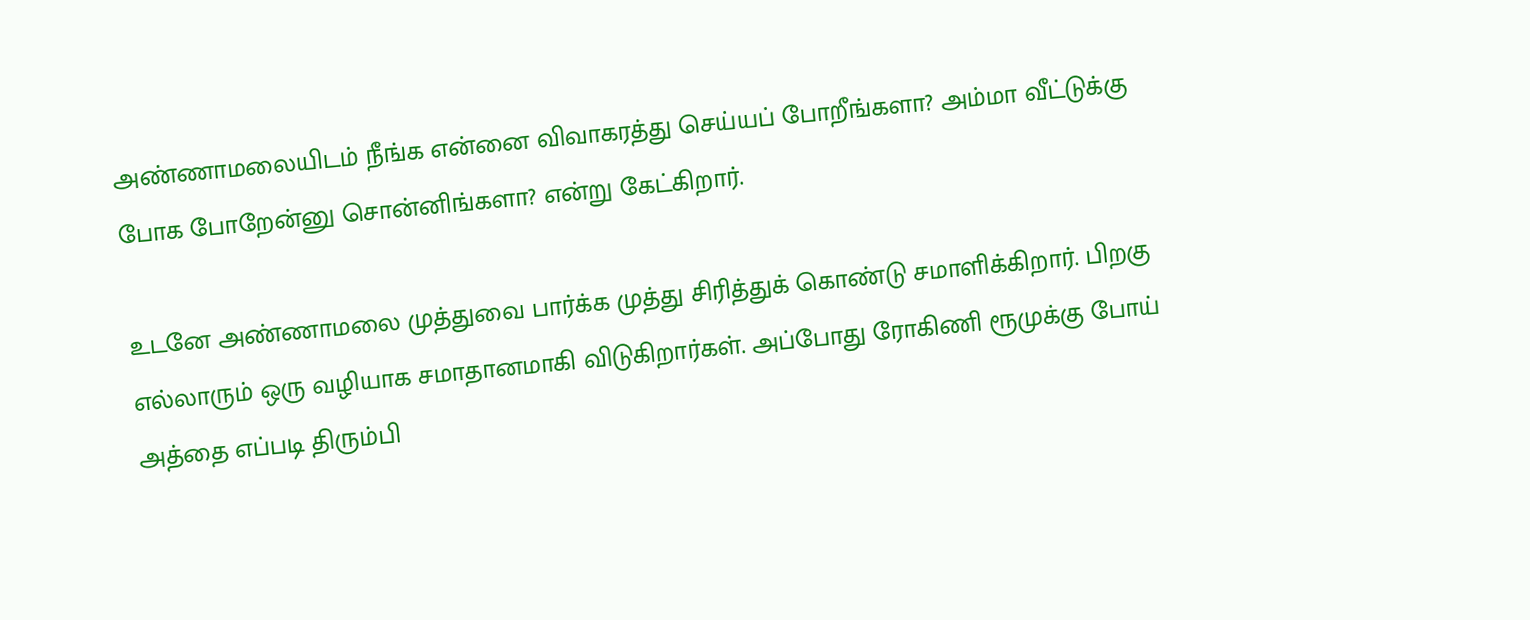அண்ணாமலையிடம் நீங்க என்னை விவாகரத்து செய்யப் போறீங்களா? அம்மா வீட்டுக்கு போக போறேன்னு சொன்னிங்களா? என்று கேட்கிறார்.

உடனே அண்ணாமலை முத்துவை பார்க்க முத்து சிரித்துக் கொண்டு சமாளிக்கிறார். பிறகு எல்லாரும் ஒரு வழியாக சமாதானமாகி விடுகிறார்கள். அப்போது ரோகிணி ரூமுக்கு போய் அத்தை எப்படி திரும்பி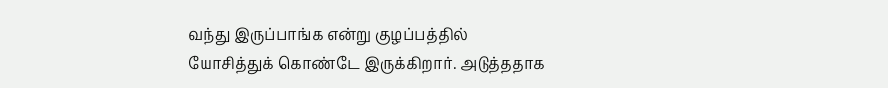வந்து இருப்பாங்க என்று குழப்பத்தில் யோசித்துக் கொண்டே இருக்கிறார். அடுத்ததாக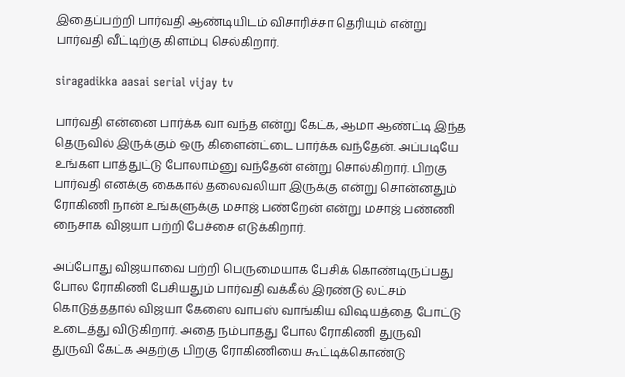இதைப்பற்றி பார்வதி ஆண்டியிடம் விசாரிச்சா தெரியும் என்று பார்வதி வீட்டிற்கு கிளம்பு செல்கிறார்.

siragadikka aasai serial vijay tv

பார்வதி என்னை பார்க்க வா வந்த என்று கேட்க, ஆமா ஆண்ட்டி இந்த தெருவில் இருக்கும் ஒரு கிளைன்ட்டை பார்க்க வந்தேன். அப்படியே உங்கள பாத்துட்டு போலாம்னு வந்தேன் என்று சொல்கிறார். பிறகு பார்வதி எனக்கு கைகால் தலைவலியா இருக்கு என்று சொன்னதும் ரோகிணி நான் உங்களுக்கு மசாஜ் பண்றேன் என்று மசாஜ் பண்ணி நைசாக விஜயா பற்றி பேச்சை எடுக்கிறார்.

அப்போது விஜயாவை பற்றி பெருமையாக பேசிக் கொண்டிருப்பது போல ரோகிணி பேசியதும் பார்வதி வக்கீல் இரண்டு லட்சம் கொடுத்ததால் விஜயா கேஸை வாபஸ் வாங்கிய விஷயத்தை போட்டு உடைத்து விடுகிறார். அதை நம்பாதது போல ரோகிணி துருவி துருவி கேட்க அதற்கு பிறகு ரோகிணியை கூட்டிக்கொண்டு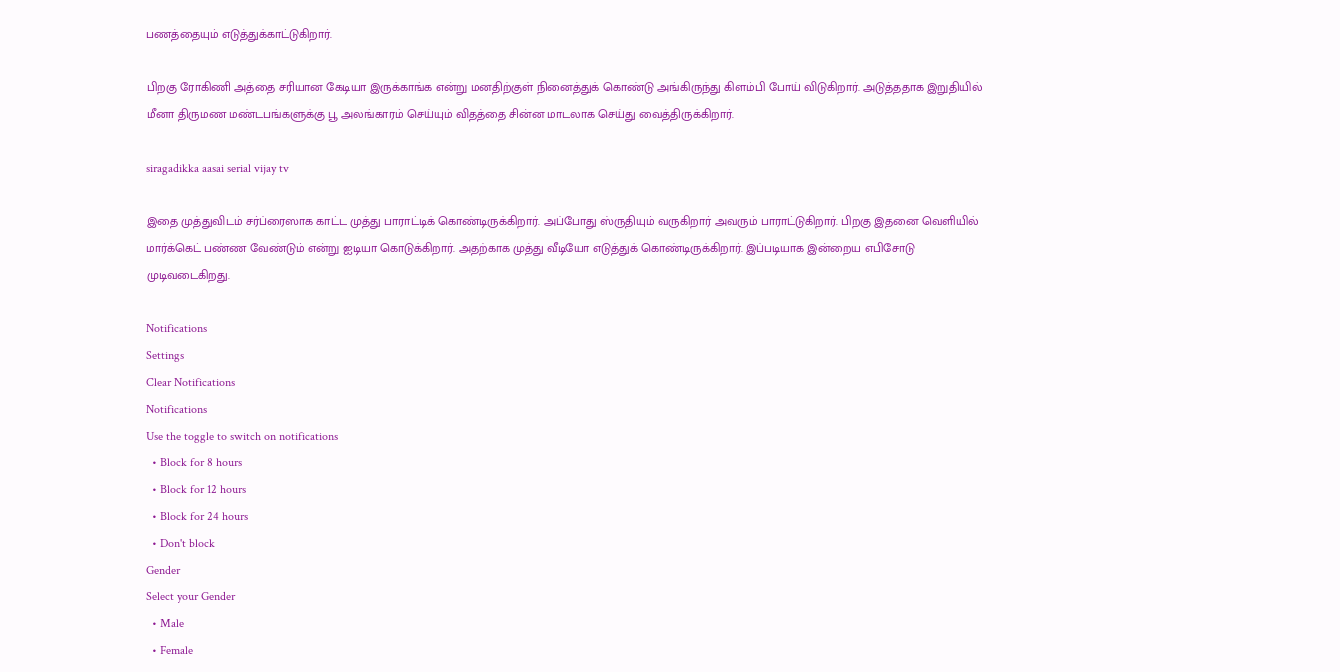பணத்தையும் எடுத்துக்காட்டுகிறார்.

பிறகு ரோகிணி அத்தை சரியான கேடியா இருக்காங்க என்று மனதிற்குள் நினைத்துக் கொண்டு அங்கிருந்து கிளம்பி போய் விடுகிறார். அடுத்ததாக இறுதியில் மீனா திருமண மண்டபங்களுக்கு பூ அலங்காரம் செய்யும் விதத்தை சின்ன மாடலாக செய்து வைத்திருக்கிறார்.

siragadikka aasai serial vijay tv

இதை முத்துவிடம் சர்ப்ரைஸாக காட்ட முத்து பாராட்டிக் கொண்டிருக்கிறார். அப்போது ஸ்ருதியும் வருகிறார் அவரும் பாராட்டுகிறார். பிறகு இதனை வெளியில் மார்க்கெட் பண்ண வேண்டும் என்று ஐடியா கொடுக்கிறார். அதற்காக முத்து வீடியோ எடுத்துக் கொண்டிருக்கிறார். இப்படியாக இன்றைய எபிசோடு முடிவடைகிறது.

Notifications
Settings
Clear Notifications
Notifications
Use the toggle to switch on notifications
  • Block for 8 hours
  • Block for 12 hours
  • Block for 24 hours
  • Don't block
Gender
Select your Gender
  • Male
  • Female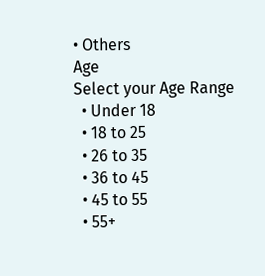• Others
Age
Select your Age Range
  • Under 18
  • 18 to 25
  • 26 to 35
  • 36 to 45
  • 45 to 55
  • 55+